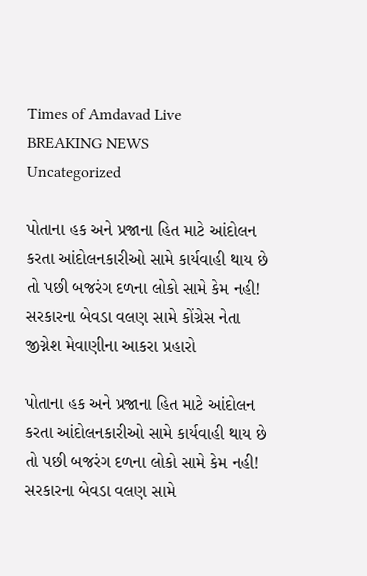Times of Amdavad Live
BREAKING NEWS
Uncategorized

પોતાના હક અને પ્રજાના હિત માટે આંદોલન કરતા આંદોલનકારીઓ સામે કાર્યવાહી થાય છે તો પછી બજરંગ દળના લોકો સામે કેમ નહી! સરકારના બેવડા વલણ સામે કોંગ્રેસ નેતા જીગ્નેશ મેવાણીના આકરા પ્રહારો

પોતાના હક અને પ્રજાના હિત માટે આંદોલન કરતા આંદોલનકારીઓ સામે કાર્યવાહી થાય છે તો પછી બજરંગ દળના લોકો સામે કેમ નહી! સરકારના બેવડા વલણ સામે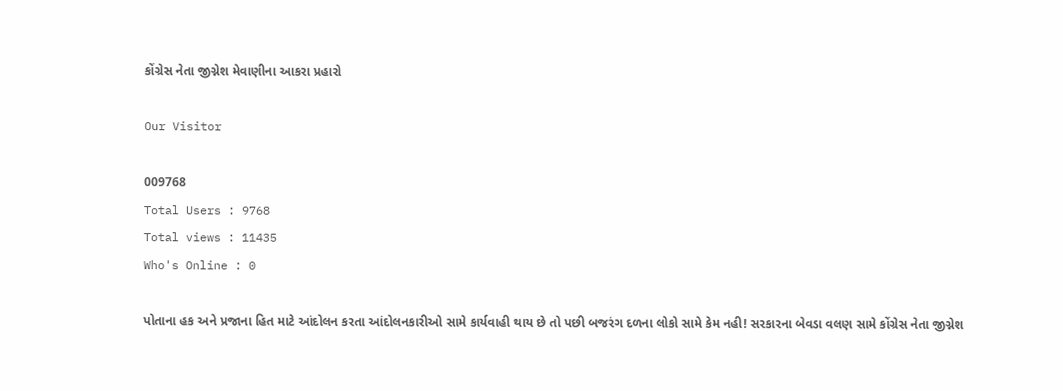કોંગ્રેસ નેતા જીગ્નેશ મેવાણીના આકરા પ્રહારો

Our Visitor

009768
Total Users : 9768
Total views : 11435
Who's Online : 0

પોતાના હક અને પ્રજાના હિત માટે આંદોલન કરતા આંદોલનકારીઓ સામે કાર્યવાહી થાય છે તો પછી બજરંગ દળના લોકો સામે કેમ નહી! સરકારના બેવડા વલણ સામે કોંગ્રેસ નેતા જીગ્નેશ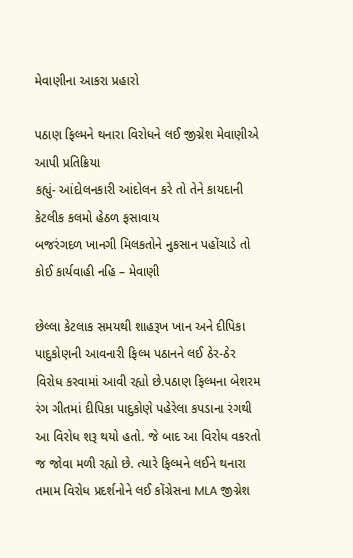મેવાણીના આકરા પ્રહારો

પઠાણ ફિલ્મને થનારા વિરોધને લઈ જીગ્નેશ મેવાણીએ આપી પ્રતિક્રિયા
કહ્યું- આંદોલનકારી આંદોલન કરે તો તેને કાયદાની કેટલીક કલમો હેઠળ ફસાવાય
બજરંગદળ ખાનગી મિલકતોને નુકસાન પહોંચાડે તો કોઈ કાર્યવાહી નહિ – મેવાણી

છેલ્લા કેટલાક સમયથી શાહરૂખ ખાન અને દીપિકા પાદુકોણની આવનારી ફિલ્મ પઠાનને લઈ ઠેર-ઠેર વિરોધ કરવામાં આવી રહ્યો છે.પઠાણ ફિલ્મના બેશરમ રંગ ગીતમાં દીપિકા પાદુકોણે પહેરેલા કપડાના રંગથી આ વિરોધ શરૂ થયો હતો. જે બાદ આ વિરોધ વકરતો જ જોવા મળી રહ્યો છે. ત્યારે ફિલ્મને લઈને થનારા તમામ વિરોધ પ્રદર્શનોને લઈ કોંગ્રેસના MLA જીગ્નેશ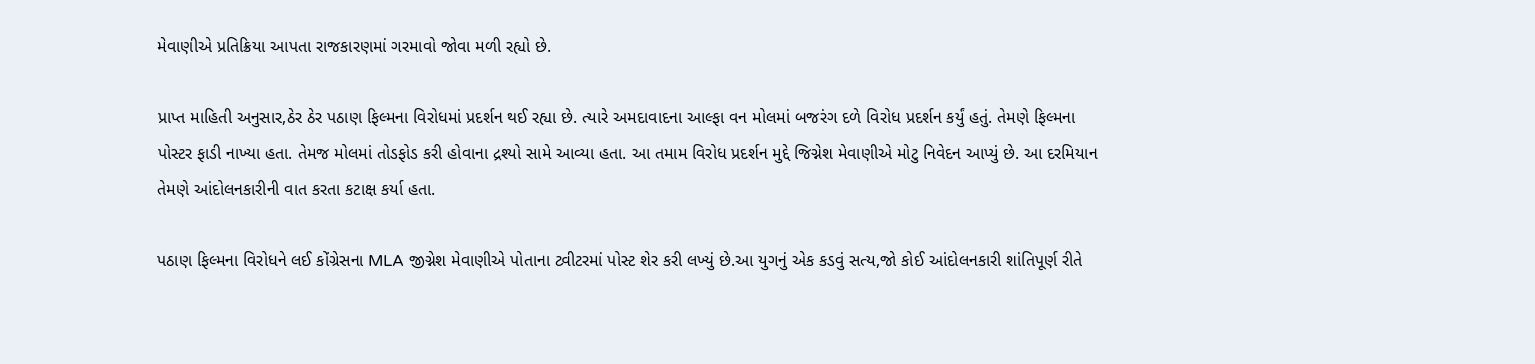મેવાણીએ પ્રતિક્રિયા આપતા રાજકારણમાં ગરમાવો જોવા મળી રહ્યો છે.

પ્રાપ્ત માહિતી અનુસાર,ઠેર ઠેર પઠાણ ફિલ્મના વિરોધમાં પ્રદર્શન થઈ રહ્યા છે. ત્યારે અમદાવાદના આલ્ફા વન મોલમાં બજરંગ દળે વિરોધ પ્રદર્શન કર્યું હતું. તેમણે ફિલ્મના પોસ્ટર ફાડી નાખ્યા હતા. તેમજ મોલમાં તોડફોડ કરી હોવાના દ્રશ્યો સામે આવ્યા હતા. આ તમામ વિરોધ પ્રદર્શન મુદ્દે જિગ્નેશ મેવાણીએ મોટુ નિવેદન આપ્યું છે. આ દરમિયાન તેમણે આંદોલનકારીની વાત કરતા કટાક્ષ કર્યા હતા.

પઠાણ ફિલ્મના વિરોધને લઈ કોંગ્રેસના MLA જીગ્નેશ મેવાણીએ પોતાના ટ્વીટરમાં પોસ્ટ શેર કરી લખ્યું છે.આ યુગનું એક કડવું સત્ય,જો કોઈ આંદોલનકારી શાંતિપૂર્ણ રીતે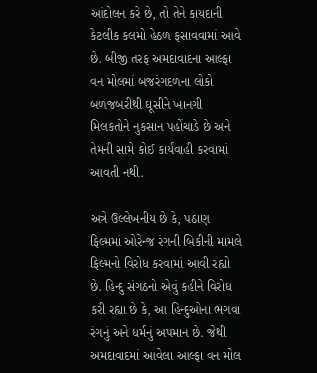આંદોલન કરે છે, તો તેને કાયદાની કેટલીક કલમો હેઠળ ફસાવવામાં આવે છે. બીજી તરફ અમદાવાદના આલ્ફા વન મોલમાં બજરંગદળના લોકો બળજબરીથી ઘૂસીને ખાનગી મિલકતોને નુકસાન પહોંચાડે છે અને તેમની સામે કોઈ કાર્યવાહી કરવામાં આવતી નથી.

અત્રે ઉલ્લેખનીય છે કે, પઠાણ ફિલ્મમાં ઓરેન્જ રંગની બિકીની મામલે ફિલ્મનો વિરોધ કરવામાં આવી રહ્યો છે. હિન્દુ સંગઠનો એવું કહીને વિરોધ કરી રહ્યા છે કે, આ હિન્દુઓના ભગવા રંગનું અને ધર્મનું અપમાન છે. જેથી અમદાવાદમાં આવેલા આલ્ફા વન મોલ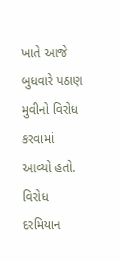ખાતે આજે બુધવારે પઠાણ મુવીનો વિરોધ કરવામાં આવ્યો હતો. વિરોધ દરમિયાન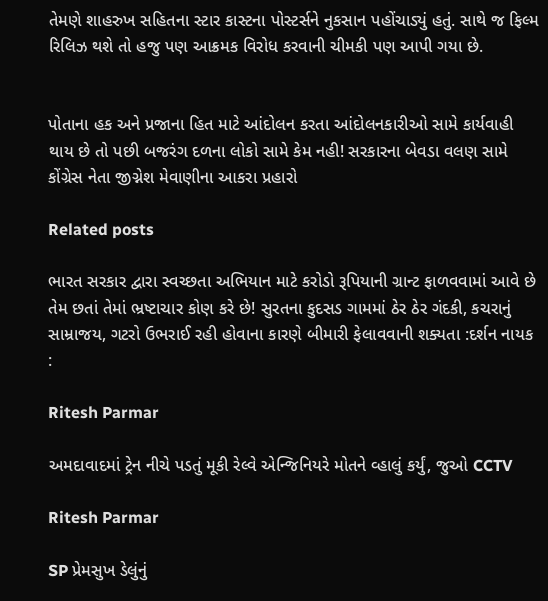તેમણે શાહરુખ સહિતના સ્ટાર કાસ્ટના પોસ્ટર્સને નુકસાન પહોંચાડ્યું હતું. સાથે જ ફિલ્મ રિલિઝ થશે તો હજુ પણ આક્રમક વિરોધ કરવાની ચીમકી પણ આપી ગયા છે.


પોતાના હક અને પ્રજાના હિત માટે આંદોલન કરતા આંદોલનકારીઓ સામે કાર્યવાહી થાય છે તો પછી બજરંગ દળના લોકો સામે કેમ નહી! સરકારના બેવડા વલણ સામે કોંગ્રેસ નેતા જીગ્નેશ મેવાણીના આકરા પ્રહારો

Related posts

ભારત સરકાર દ્વારા સ્વચ્છતા અભિયાન માટે કરોડો રૂપિયાની ગ્રાન્ટ ફાળવવામાં આવે છે તેમ છતાં તેમાં ભ્રષ્ટાચાર કોણ કરે છે! સુરતના કુદસડ ગામમાં ઠેર ઠેર ગંદકી, કચરાનું સામ્રાજય, ગટરો ઉભરાઈ રહી હોવાના કારણે બીમારી ફેલાવવાની શક્યતા :દર્શન નાયક :

Ritesh Parmar

અમદાવાદમાં ટ્રેન નીચે પડતું મૂકી રેલ્વે એન્જિનિયરે મોતને વ્હાલું કર્યું, જુઓ CCTV

Ritesh Parmar

SP પ્રેમસુખ ડેલુંનું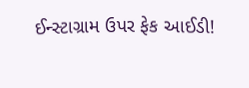ઈન્સ્ટાગ્રામ ઉપર ફેક આઈડી!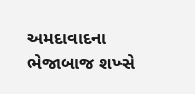અમદાવાદના ભેજાબાજ શખ્સે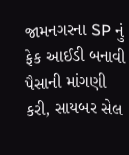જામનગરના SP નું ફેક આઈડી બનાવી પૈસાની માંગણી કરી, સાયબર સેલ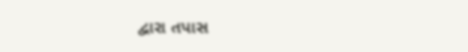દ્વારા તપાસ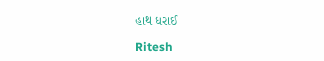હાથ ધરાઈ

Ritesh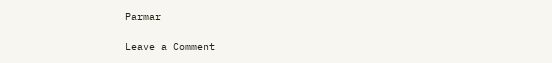Parmar

Leave a Comment